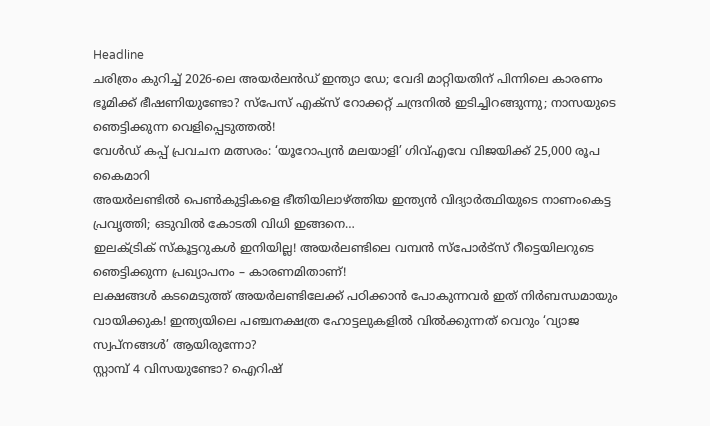Headline
ചരിത്രം കുറിച്ച് 2026-ലെ അയർലൻഡ് ഇന്ത്യാ ഡേ; വേദി മാറ്റിയതിന് പിന്നിലെ കാരണം
ഭൂമിക്ക് ഭീഷണിയുണ്ടോ? സ്പേസ് എക്സ് റോക്കറ്റ് ചന്ദ്രനിൽ ഇടിച്ചിറങ്ങുന്നു; നാസയുടെ ഞെട്ടിക്കുന്ന വെളിപ്പെടുത്തൽ!
വേൾഡ് കപ്പ് പ്രവചന മത്സരം: ‘യൂറോപ്യൻ മലയാളി’ ഗിവ്‌എവേ വിജയിക്ക് 25,000 രൂപ കൈമാറി
അയർലണ്ടിൽ പെൺകുട്ടികളെ ഭീതിയിലാഴ്ത്തിയ ഇന്ത്യൻ വിദ്യാർത്ഥിയുടെ നാണംകെട്ട പ്രവൃത്തി; ഒടുവിൽ കോടതി വിധി ഇങ്ങനെ…
ഇലക്ട്രിക് സ്കൂട്ടറുകൾ ഇനിയില്ല! അയർലണ്ടിലെ വമ്പൻ സ്പോർട്സ് റീട്ടെയിലറുടെ ഞെട്ടിക്കുന്ന പ്രഖ്യാപനം – കാരണമിതാണ്!
ലക്ഷങ്ങൾ കടമെടുത്ത് അയർലണ്ടിലേക്ക് പഠിക്കാൻ പോകുന്നവർ ഇത് നിർബന്ധമായും വായിക്കുക! ഇന്ത്യയിലെ പഞ്ചനക്ഷത്ര ഹോട്ടലുകളിൽ വിൽക്കുന്നത് വെറും ‘വ്യാജ സ്വപ്നങ്ങൾ’ ആയിരുന്നോ?
സ്റ്റാമ്പ് 4 വിസയുണ്ടോ? ഐറിഷ്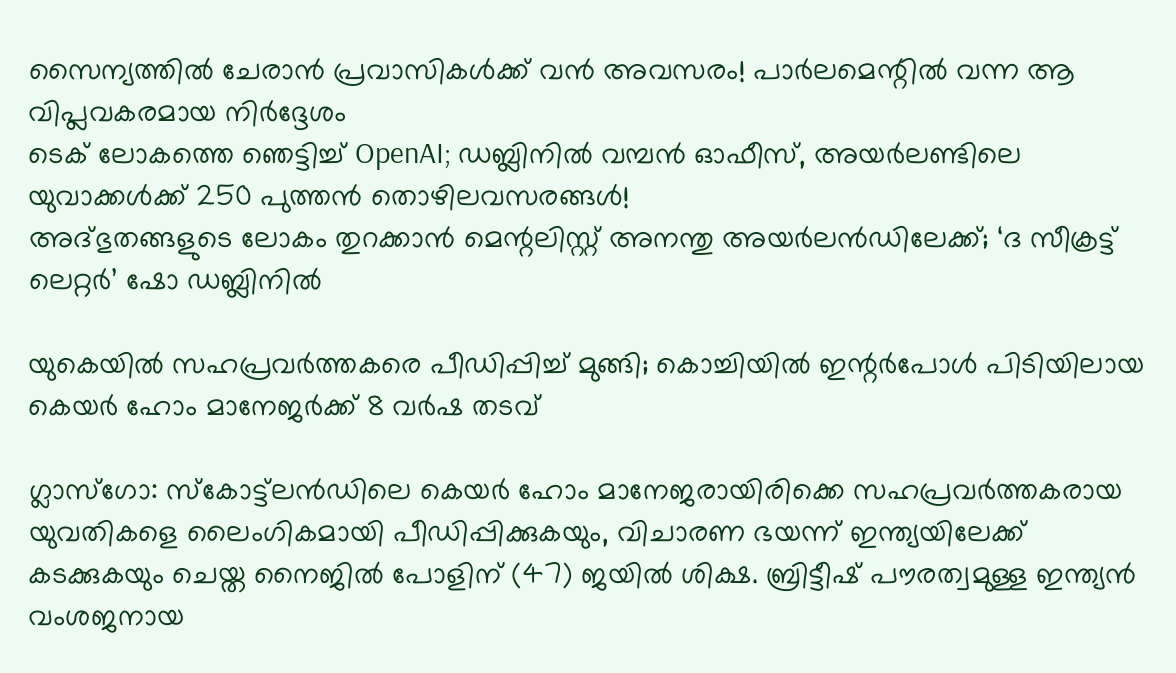സൈന്യത്തിൽ ചേരാൻ പ്രവാസികൾക്ക് വൻ അവസരം! പാർലമെന്റിൽ വന്ന ആ വിപ്ലവകരമായ നിർദ്ദേശം
ടെക് ലോകത്തെ ഞെട്ടിച്ച് OpenAI; ഡബ്ലിനിൽ വമ്പൻ ഓഫീസ്, അയർലണ്ടിലെ യുവാക്കൾക്ക് 250 പുത്തൻ തൊഴിലവസരങ്ങൾ!
അദ്ഭുതങ്ങളുടെ ലോകം തുറക്കാൻ മെന്റലിസ്റ്റ് അനന്തു അയർലൻഡിലേക്ക്; ‘ദ സീക്രട്ട് ലെറ്റർ’ ഷോ ഡബ്ലിനിൽ

യുകെയിൽ സഹപ്രവർത്തകരെ പീഡിപ്പിച്ച് മുങ്ങി; കൊച്ചിയിൽ ഇന്റർപോൾ പിടിയിലായ കെയർ ഹോം മാനേജർക്ക് 8 വർഷ തടവ്

ഗ്ലാസ്‌ഗോ: സ്കോട്ട്‌ലൻഡിലെ കെയർ ഹോം മാനേജരായിരിക്കെ സഹപ്രവർത്തകരായ യുവതികളെ ലൈംഗികമായി പീഡിപ്പിക്കുകയും, വിചാരണ ഭയന്ന് ഇന്ത്യയിലേക്ക് കടക്കുകയും ചെയ്ത നൈജിൽ പോളിന് (47) ജയിൽ ശിക്ഷ. ബ്രിട്ടീഷ് പൗരത്വമുള്ള ഇന്ത്യൻ വംശജനായ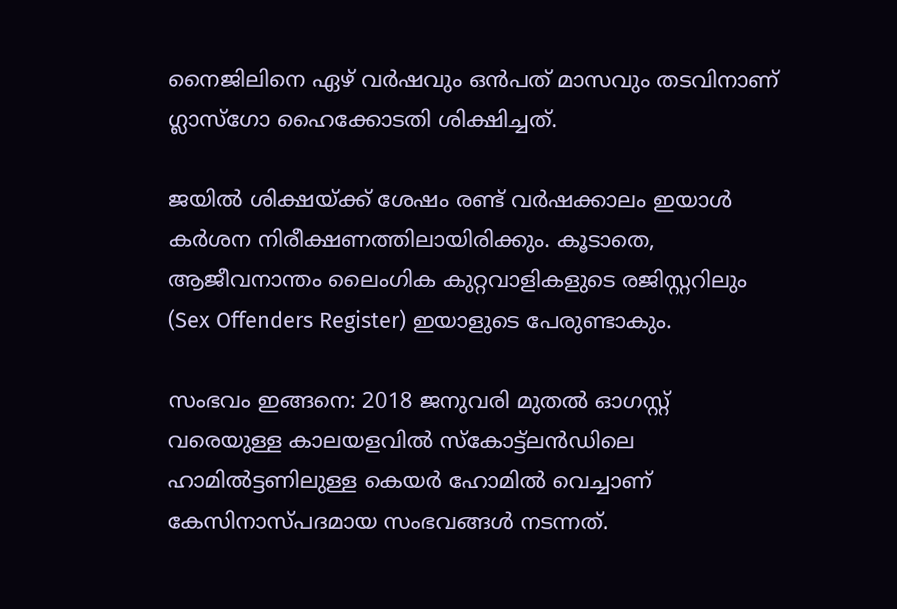നൈജിലിനെ ഏഴ് വർഷവും ഒൻപത് മാസവും തടവിനാണ് ഗ്ലാസ്‌ഗോ ഹൈക്കോടതി ശിക്ഷിച്ചത്.

ജയിൽ ശിക്ഷയ്ക്ക് ശേഷം രണ്ട് വർഷക്കാലം ഇയാൾ കർശന നിരീക്ഷണത്തിലായിരിക്കും. കൂടാതെ, ആജീവനാന്തം ലൈംഗിക കുറ്റവാളികളുടെ രജിസ്റ്ററിലും (Sex Offenders Register) ഇയാളുടെ പേരുണ്ടാകും.

സംഭവം ഇങ്ങനെ: 2018 ജനുവരി മുതൽ ഓഗസ്റ്റ് വരെയുള്ള കാലയളവിൽ സ്കോട്ട്‌ലൻഡിലെ ഹാമിൽട്ടണിലുള്ള കെയർ ഹോമിൽ വെച്ചാണ് കേസിനാസ്പദമായ സംഭവങ്ങൾ നടന്നത്.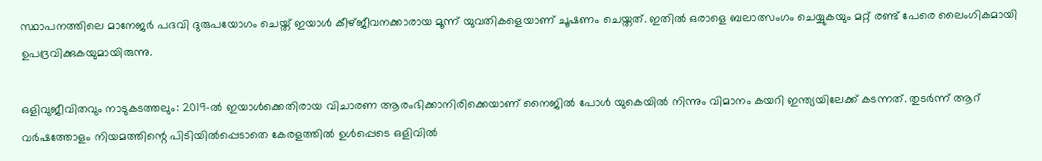സ്ഥാപനത്തിലെ മാനേജർ പദവി ദുരുപയോഗം ചെയ്ത് ഇയാൾ കീഴ്ജീവനക്കാരായ മൂന്ന് യുവതികളെയാണ് ചൂഷണം ചെയ്തത്. ഇതിൽ ഒരാളെ ബലാത്സംഗം ചെയ്യുകയും മറ്റ് രണ്ട് പേരെ ലൈംഗികമായി ഉപദ്രവിക്കുകയുമായിരുന്നു.

ഒളിവുജീവിതവും നാടുകടത്തലും: 2019-ൽ ഇയാൾക്കെതിരായ വിചാരണ ആരംഭിക്കാനിരിക്കെയാണ് നൈജിൽ പോൾ യുകെയിൽ നിന്നും വിമാനം കയറി ഇന്ത്യയിലേക്ക് കടന്നത്. തുടർന്ന് ആറ് വർഷത്തോളം നിയമത്തിന്റെ പിടിയിൽപ്പെടാതെ കേരളത്തിൽ ഉൾപ്പെടെ ഒളിവിൽ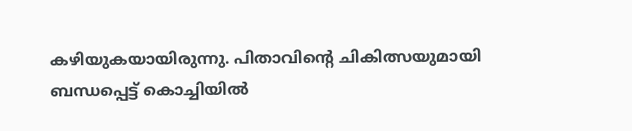കഴിയുകയായിരുന്നു. പിതാവിന്റെ ചികിത്സയുമായി ബന്ധപ്പെട്ട് കൊച്ചിയിൽ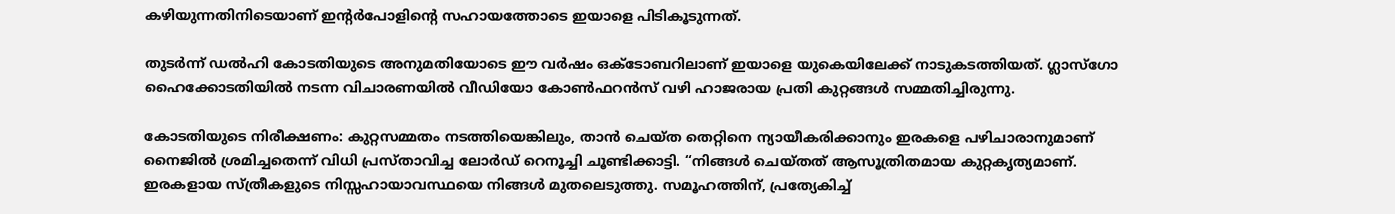കഴിയുന്നതിനിടെയാണ് ഇന്റർപോളിന്റെ സഹായത്തോടെ ഇയാളെ പിടികൂടുന്നത്.

തുടർന്ന് ഡൽഹി കോടതിയുടെ അനുമതിയോടെ ഈ വർഷം ഒക്ടോബറിലാണ് ഇയാളെ യുകെയിലേക്ക് നാടുകടത്തിയത്. ഗ്ലാസ്‌ഗോ ഹൈക്കോടതിയിൽ നടന്ന വിചാരണയിൽ വീഡിയോ കോൺഫറൻസ് വഴി ഹാജരായ പ്രതി കുറ്റങ്ങൾ സമ്മതിച്ചിരുന്നു.

കോടതിയുടെ നിരീക്ഷണം: കുറ്റസമ്മതം നടത്തിയെങ്കിലും, താൻ ചെയ്ത തെറ്റിനെ ന്യായീകരിക്കാനും ഇരകളെ പഴിചാരാനുമാണ് നൈജിൽ ശ്രമിച്ചതെന്ന് വിധി പ്രസ്താവിച്ച ലോർഡ് റെനൂച്ചി ചൂണ്ടിക്കാട്ടി. “നിങ്ങൾ ചെയ്തത് ആസൂത്രിതമായ കുറ്റകൃത്യമാണ്. ഇരകളായ സ്ത്രീകളുടെ നിസ്സഹായാവസ്ഥയെ നിങ്ങൾ മുതലെടുത്തു. സമൂഹത്തിന്, പ്രത്യേകിച്ച്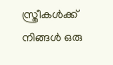സ്ത്രീകൾക്ക് നിങ്ങൾ ഒരു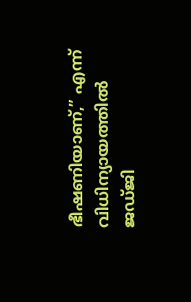ഭീഷണിയാണ്,” എന്ന് വിധിന്യായത്തിൽ ജഡ്ജി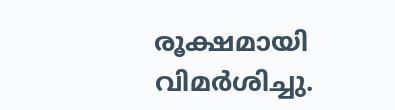രൂക്ഷമായി വിമർശിച്ചു.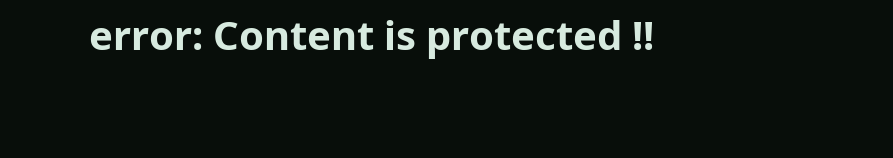error: Content is protected !!